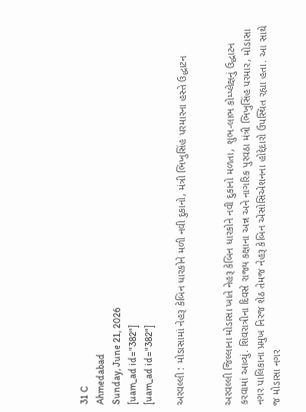31 C
Ahmedabad
Sunday, June 21, 2026
[uam_ad id="382"]
[uam_ad id="382"]

અરવલ્લી : મોડાસામાં નેહરૂ કેબિન ધારકોને મળી નવી દુકાનો, મંત્રી ભિખુસિંહ પરમારના હસ્તે ઉદ્ધાટન


અરવલ્લી જિલ્લાના મોડાસા ખાતે નેહરૂ કેબિન ધારકોને નવી દુકાનો મળતા, શુભ-લાભ કોમ્પ્લેક્ષનું ઉદ્ધાટન કરવામાં આવ્યું. શિવરાત્રીના દિવસે રાજ્ય કક્ષાના અન્ન અને નાગરિક પુરવઠા મંત્રી ભિખુસિંહ પરમાર, મોડાસા નગર પાલિકાના પ્રમુખ નિરજ શેઠ તેમજ નેહરૂ કેબિન એસોસિએશનના હોદ્દેદારો ઉપસ્થિત રહ્યા હતા. આ સાથે જ મોડાસા નગર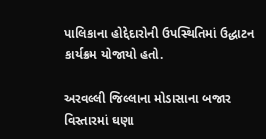પાલિકાના હોદ્દેદારોની ઉપસ્થિતિમાં ઉદ્ધાટન કાર્યક્રમ યોજાયો હતો.

અરવલ્લી જિલ્લાના મોડાસાના બજાર વિસ્તારમાં ઘણા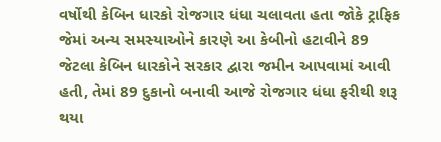વર્ષોથી કેબિન ધારકો રોજગાર ધંધા ચલાવતા હતા જોકે ટ્રાફિક જેમાં અન્ય સમસ્યાઓને કારણે આ કેબીનો હટાવીને 89 જેટલા કેબિન ધારકોને સરકાર દ્વારા જમીન આપવામાં આવી હતી, તેમાં 89 દુકાનો બનાવી આજે રોજગાર ધંધા ફરીથી શરૂ થયા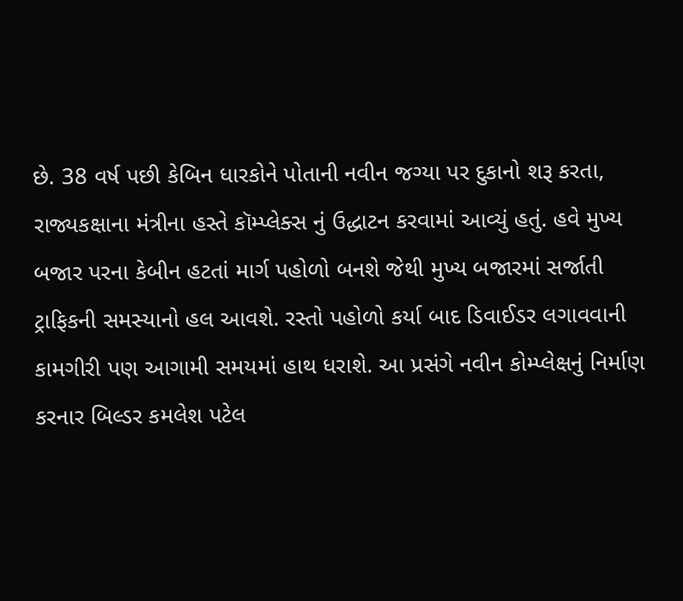છે. 38 વર્ષ પછી કેબિન ધારકોને પોતાની નવીન જગ્યા પર દુકાનો શરૂ કરતા, રાજ્યકક્ષાના મંત્રીના હસ્તે કૉમ્પ્લેક્સ નું ઉદ્ધાટન કરવામાં આવ્યું હતું. હવે મુખ્ય બજાર પરના કેબીન હટતાં માર્ગ પહોળો બનશે જેથી મુખ્ય બજારમાં સર્જાતી ટ્રાફિકની સમસ્યાનો હલ આવશે. રસ્તો પહોળો કર્યા બાદ ડિવાઈડર લગાવવાની કામગીરી પણ આગામી સમયમાં હાથ ધરાશે. આ પ્રસંગે નવીન કોમ્પ્લેક્ષનું નિર્માણ કરનાર બિલ્ડર કમલેશ પટેલ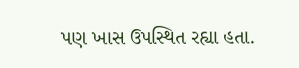પણ ખાસ ઉપસ્થિત રહ્યા હતા.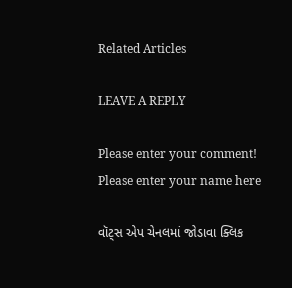Related Articles

LEAVE A REPLY

Please enter your comment!
Please enter your name here

વૉટ્સ એપ ચેનલમાં જોડાવા ક્લિક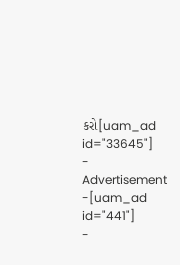કરો[uam_ad id="33645"]
- Advertisement -[uam_ad id="441"]
-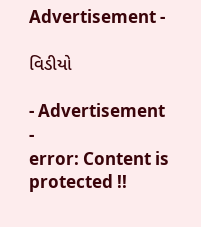Advertisement -

વિડીયો

- Advertisement -
error: Content is protected !!